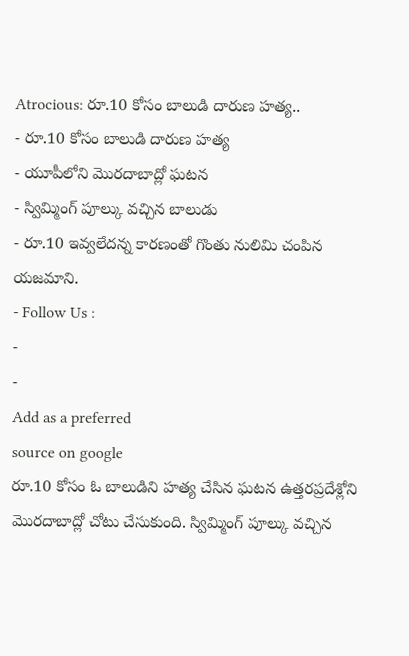Atrocious: రూ.10 కోసం బాలుడి దారుణ హత్య..
- రూ.10 కోసం బాలుడి దారుణ హత్య
- యూపీలోని మొరదాబాద్లో ఘటన
- స్విమ్మింగ్ పూల్కు వచ్చిన బాలుడు
- రూ.10 ఇవ్వలేదన్న కారణంతో గొంతు నులిమి చంపిన యజమాని.
- Follow Us :
-
-
Add as a preferred
source on google
రూ.10 కోసం ఓ బాలుడిని హత్య చేసిన ఘటన ఉత్తరప్రదేశ్లోని మొరదాబాద్లో చోటు చేసుకుంది. స్విమ్మింగ్ పూల్కు వచ్చిన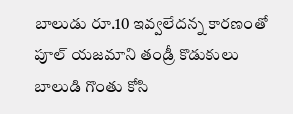బాలుడు రూ.10 ఇవ్వలేదన్న కారణంతో పూల్ యజమాని తండ్రీ కొడుకులు బాలుడి గొంతు కోసి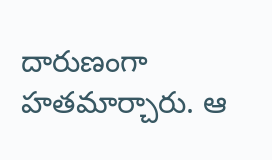దారుణంగా హతమార్చారు. ఆ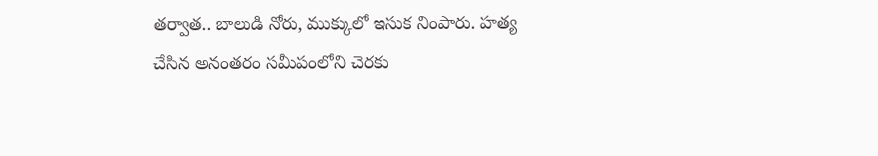తర్వాత.. బాలుడి నోరు, ముక్కులో ఇసుక నింపారు. హత్య చేసిన అనంతరం సమీపంలోని చెరకు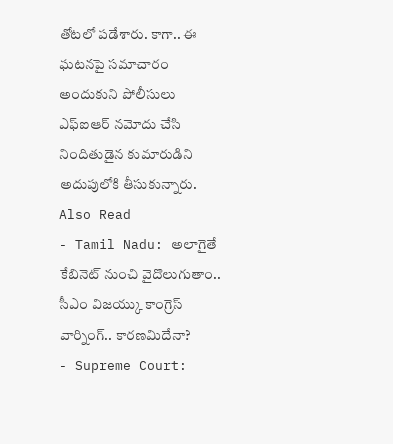తోటలో పడేశారు. కాగా.. ఈ ఘటనపై సమాచారం అందుకుని పోలీసులు ఎఫ్ఐఆర్ నమోదు చేసి నిందితుడైన కుమారుడిని అదుపులోకి తీసుకున్నారు.
Also Read
- Tamil Nadu: అలాగైతే కేబినెట్ నుంచి వైదొలుగుతాం.. సీఎం విజయ్కు కాంగ్రెస్ వార్నింగ్.. కారణమిదేనా?
- Supreme Court: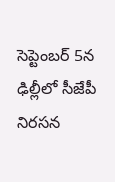సెప్టెంబర్ 5న ఢిల్లీలో సీజేపీ నిరసన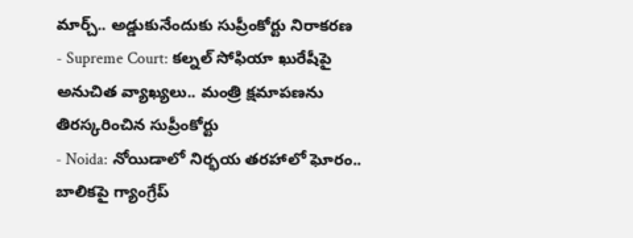మార్చ్.. అడ్డుకునేందుకు సుప్రీంకోర్టు నిరాకరణ
- Supreme Court: కల్నల్ సోఫియా ఖురేషీపై అనుచిత వ్యాఖ్యలు.. మంత్రి క్షమాపణను తిరస్కరించిన సుప్రీంకోర్టు
- Noida: నోయిడాలో నిర్భయ తరహాలో ఘోరం.. బాలికపై గ్యాంగ్రేప్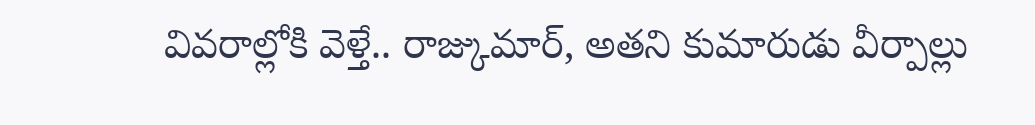వివరాల్లోకి వెళ్తే.. రాజ్కుమార్, అతని కుమారుడు వీర్పాల్లు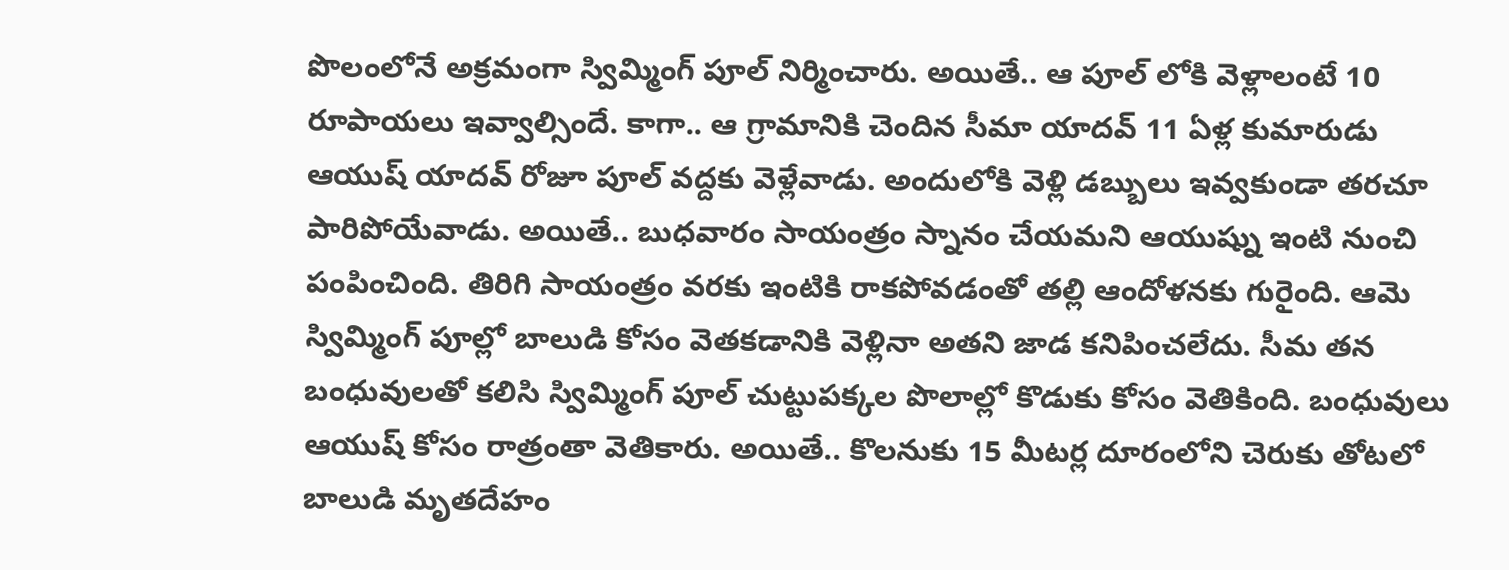పొలంలోనే అక్రమంగా స్విమ్మింగ్ పూల్ నిర్మించారు. అయితే.. ఆ పూల్ లోకి వెళ్లాలంటే 10 రూపాయలు ఇవ్వాల్సిందే. కాగా.. ఆ గ్రామానికి చెందిన సీమా యాదవ్ 11 ఏళ్ల కుమారుడు ఆయుష్ యాదవ్ రోజూ పూల్ వద్దకు వెళ్లేవాడు. అందులోకి వెళ్లి డబ్బులు ఇవ్వకుండా తరచూ పారిపోయేవాడు. అయితే.. బుధవారం సాయంత్రం స్నానం చేయమని ఆయుష్ను ఇంటి నుంచి పంపించింది. తిరిగి సాయంత్రం వరకు ఇంటికి రాకపోవడంతో తల్లి ఆందోళనకు గురైంది. ఆమె స్విమ్మింగ్ పూల్లో బాలుడి కోసం వెతకడానికి వెళ్లినా అతని జాడ కనిపించలేదు. సీమ తన బంధువులతో కలిసి స్విమ్మింగ్ పూల్ చుట్టుపక్కల పొలాల్లో కొడుకు కోసం వెతికింది. బంధువులు ఆయుష్ కోసం రాత్రంతా వెతికారు. అయితే.. కొలనుకు 15 మీటర్ల దూరంలోని చెరుకు తోటలో బాలుడి మృతదేహం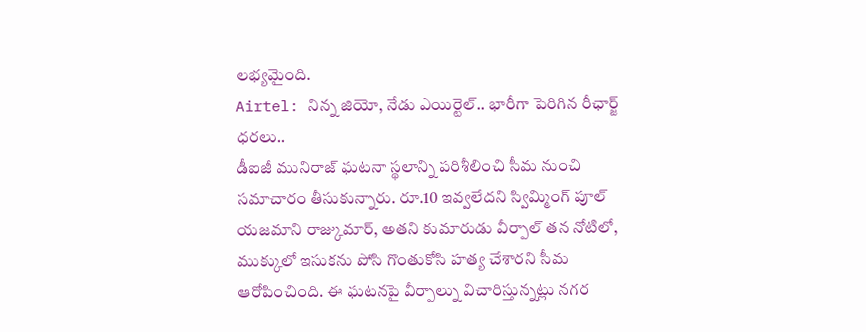లభ్యమైంది.
Airtel: నిన్న జియో, నేడు ఎయిర్టెల్.. భారీగా పెరిగిన రీఛార్జ్ ధరలు..
డీఐజీ మునిరాజ్ ఘటనా స్థలాన్ని పరిశీలించి సీమ నుంచి సమాచారం తీసుకున్నారు. రూ.10 ఇవ్వలేదని స్విమ్మింగ్ పూల్ యజమాని రాజ్కుమార్, అతని కుమారుడు వీర్పాల్ తన నోటిలో, ముక్కులో ఇసుకను పోసి గొంతుకోసి హత్య చేశారని సీమ ఆరోపించింది. ఈ ఘటనపై వీర్పాల్ను విచారిస్తున్నట్లు నగర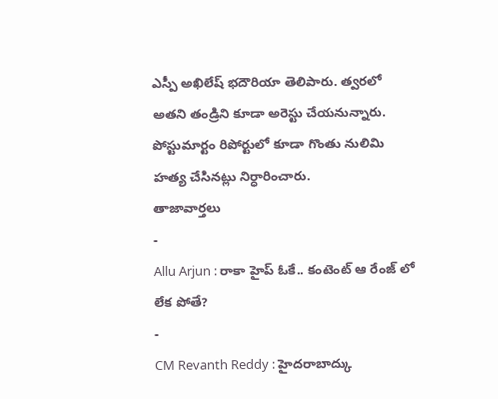ఎస్పీ అఖిలేష్ భదౌరియా తెలిపారు. త్వరలో అతని తండ్రిని కూడా అరెస్టు చేయనున్నారు. పోస్టుమార్టం రిపోర్టులో కూడా గొంతు నులిమి హత్య చేసినట్లు నిర్ధారించారు.
తాజావార్తలు
-
Allu Arjun : రాకా హైప్ ఓకే.. కంటెంట్ ఆ రేంజ్ లో లేక పోతే?
-
CM Revanth Reddy : హైదరాబాద్కు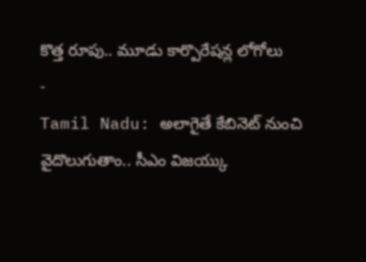కొత్త రూపు.. మూడు కార్పొరేషన్ల లోగోలు
-
Tamil Nadu: అలాగైతే కేబినెట్ నుంచి వైదొలుగుతాం.. సీఎం విజయ్కు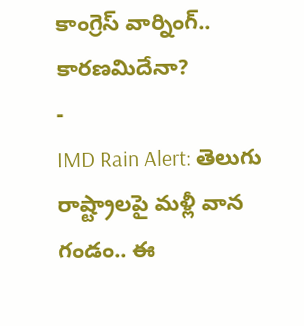కాంగ్రెస్ వార్నింగ్.. కారణమిదేనా?
-
IMD Rain Alert: తెలుగు రాష్ట్రాలపై మళ్లీ వాన గండం.. ఈ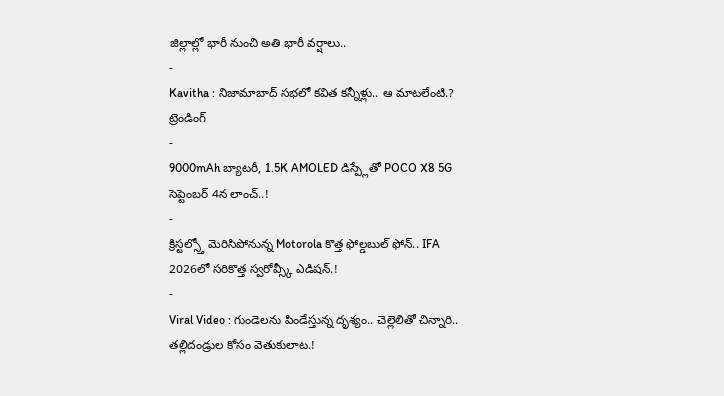జిల్లాల్లో భారీ నుంచి అతి భారీ వర్షాలు..
-
Kavitha : నిజామాబాద్ సభలో కవిత కన్నీళ్లు.. ఆ మాటలేంటి.?
ట్రెండింగ్
-
9000mAh బ్యాటరీ, 1.5K AMOLED డిస్ప్లేతో POCO X8 5G సెప్టెంబర్ 4న లాంచ్..!
-
క్రిస్టల్స్తో మెరిసిపోనున్న Motorola కొత్త ఫోల్డబుల్ ఫోన్.. IFA 2026లో సరికొత్త స్వరోవ్స్కీ ఎడిషన్.!
-
Viral Video : గుండెలను పిండేస్తున్న దృశ్యం.. చెల్లెలితో చిన్నారి.. తల్లిదండ్రుల కోసం వెతుకులాట.!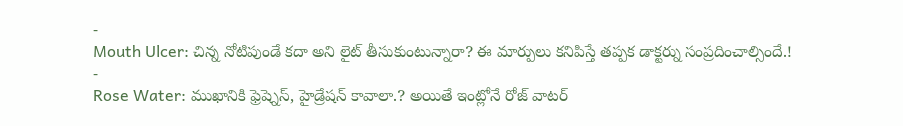-
Mouth Ulcer: చిన్న నోటిపుండే కదా అని లైట్ తీసుకుంటున్నారా? ఈ మార్పులు కనిపిస్తే తప్పక డాక్టర్ను సంప్రదించాల్సిందే.!
-
Rose Water: ముఖానికి ఫ్రెష్నెస్, హైడ్రేషన్ కావాలా.? అయితే ఇంట్లోనే రోజ్ వాటర్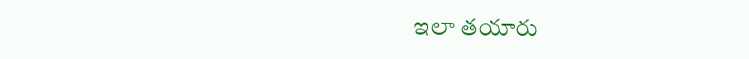ఇలా తయారు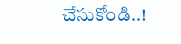చేసుకోండి..!